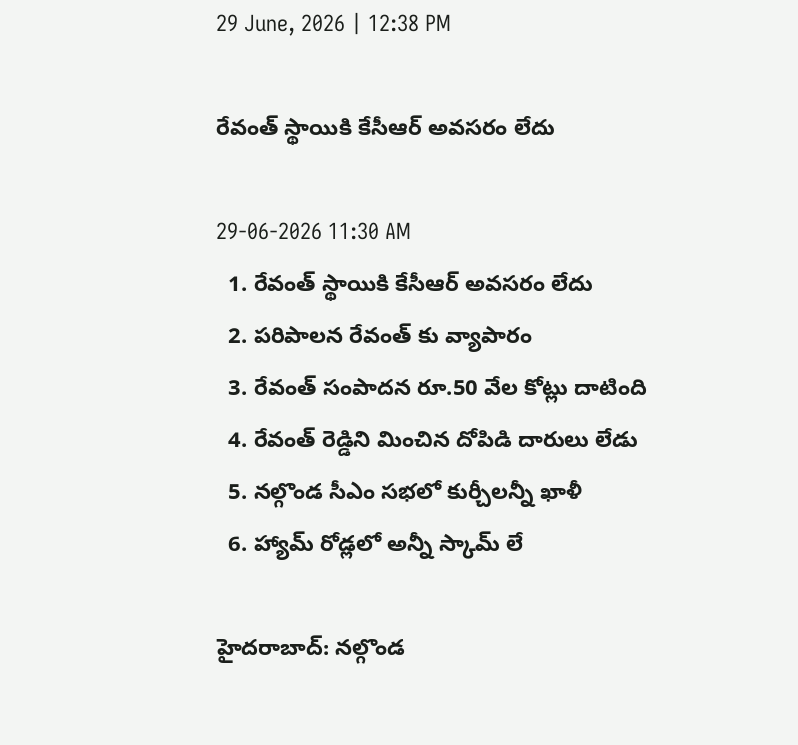29 June, 2026 | 12:38 PM

రేవంత్ స్థాయికి కేసీఆర్ అవసరం లేదు

29-06-2026 11:30 AM
  1. రేవంత్ స్థాయికి కేసీఆర్ అవసరం లేదు
  2. పరిపాలన రేవంత్ కు వ్యాపారం
  3. రేవంత్ సంపాదన రూ.50 వేల కోట్లు దాటింది
  4. రేవంత్ రెడ్డిని మించిన దోపిడి దారులు లేడు
  5. నల్గొండ సీఎం సభలో కుర్చీలన్నీ ఖాళీ
  6. హ్యామ్ రోడ్లలో అన్నీ స్కామ్ లే

హైదరాబాద్: నల్గొండ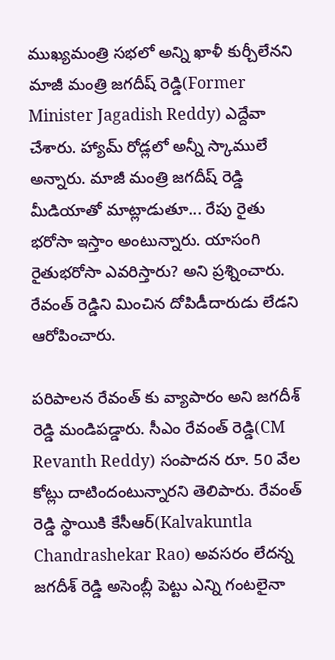ముఖ్యమంత్రి సభలో అన్ని ఖాళీ కుర్చీలేనని  మాజీ మంత్రి జగదీష్ రెడ్డి(Former Minister Jagadish Reddy) ఎద్దేవా చేశారు. హ్యామ్ రోడ్లలో అన్నీ స్కాములే అన్నారు. మాజీ మంత్రి జగదీష్ రెడ్డి మీడియాతో మాట్లాడుతూ... రేపు రైతు భరోసా ఇస్తాం అంటున్నారు. యాసంగి రైతుభరోసా ఎవరిస్తారు? అని ప్రశ్నించారు. రేవంత్ రెడ్డిని మించిన దోపిడీదారుడు లేడని ఆరోపించారు.

పరిపాలన రేవంత్ కు వ్యాపారం అని జగదీశ్ రెడ్డి మండిపడ్డారు. సీఎం రేవంత్ రెడ్డి(CM Revanth Reddy) సంపాదన రూ. 50 వేల కోట్లు దాటిందంటున్నారని తెలిపారు. రేవంత్ రెడ్డి స్థాయికి కేసీఆర్(Kalvakuntla Chandrashekar Rao) అవసరం లేదన్న జగదీశ్ రెడ్డి అసెంబ్లీ పెట్టు ఎన్ని గంటలైనా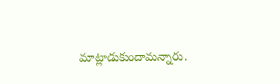మాట్లాడుకుందామన్నారు.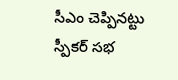సీఎం చెప్పినట్టు స్పీకర్ సభ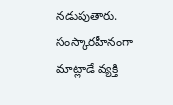నడుపుతారు. సంస్కారహీనంగా మాట్లాడే వ్యక్తి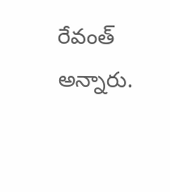రేవంత్ అన్నారు.